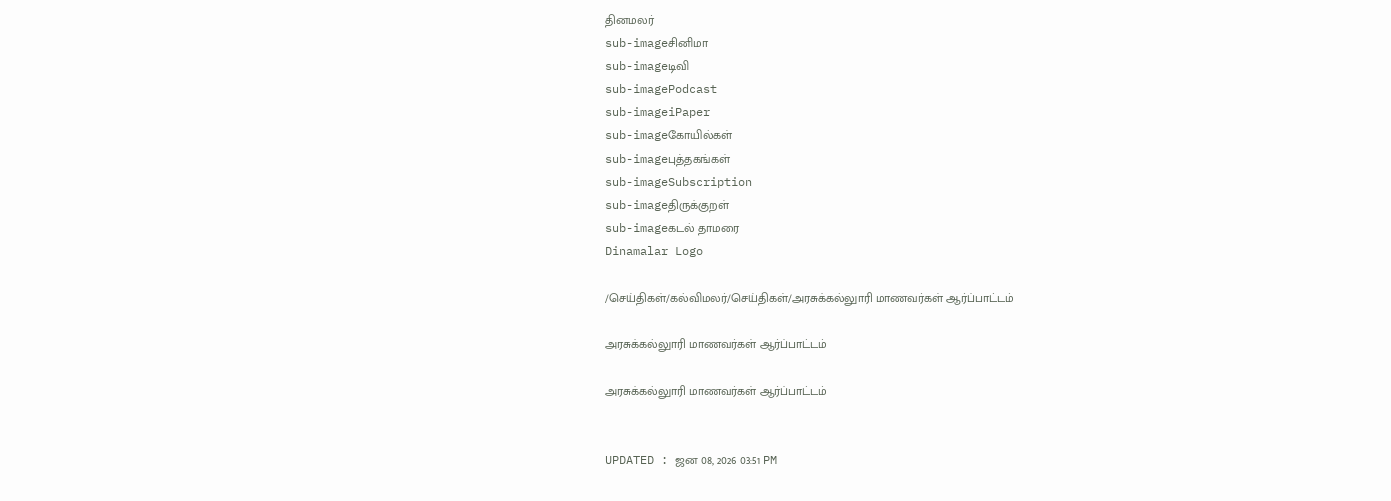தினமலர்
sub-imageசினிமா
sub-imageடிவி
sub-imagePodcast
sub-imageiPaper
sub-imageகோயில்கள்
sub-imageபுத்தகங்கள்
sub-imageSubscription
sub-imageதிருக்குறள்
sub-imageகடல் தாமரை
Dinamalar Logo

/செய்திகள்/கல்விமலர்/செய்திகள்/அரசுக்கல்லுாரி மாணவர்கள் ஆர்ப்பாட்டம்

அரசுக்கல்லுாரி மாணவர்கள் ஆர்ப்பாட்டம்

அரசுக்கல்லுாரி மாணவர்கள் ஆர்ப்பாட்டம்


UPDATED : ஜன 08, 2026 03:51 PM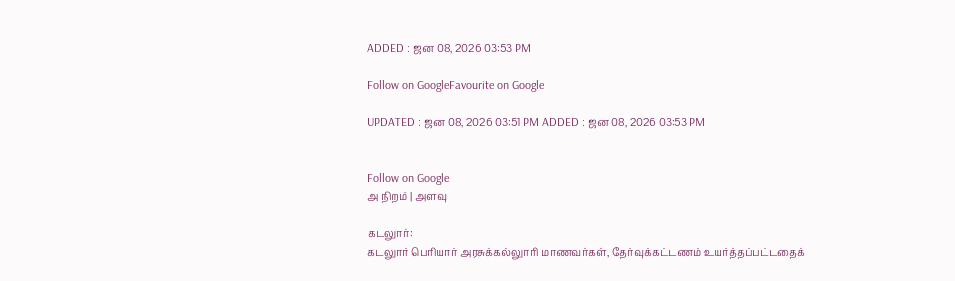ADDED : ஜன 08, 2026 03:53 PM

Follow on GoogleFavourite on Google

UPDATED : ஜன 08, 2026 03:51 PM ADDED : ஜன 08, 2026 03:53 PM


Follow on Google
அ நிறம் | அளவு

கடலுார்:
கடலுார் பெரியார் அரசுக்கல்லுாரி மாணவர்கள், தேர்வுக்கட்டணம் உயர்த்தப்பட்டதைக்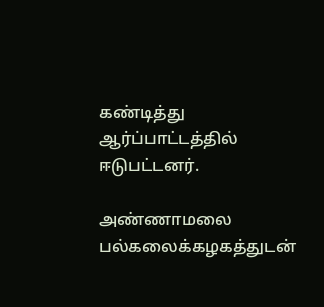கண்டித்து ஆர்ப்பாட்டத்தில் ஈடுபட்டனர்.

அண்ணாமலை பல்கலைக்கழகத்துடன்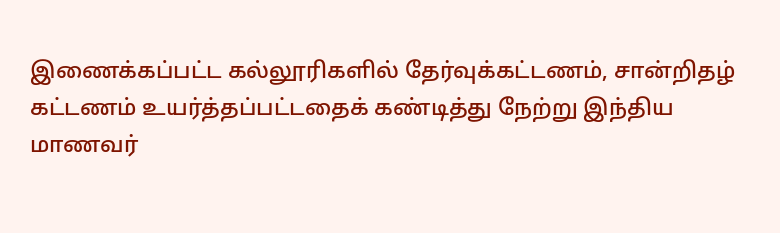இணைக்கப்பட்ட கல்லூரிகளில் தேர்வுக்கட்டணம், சான்றிதழ் கட்டணம் உயர்த்தப்பட்டதைக் கண்டித்து நேற்று இந்திய மாணவர்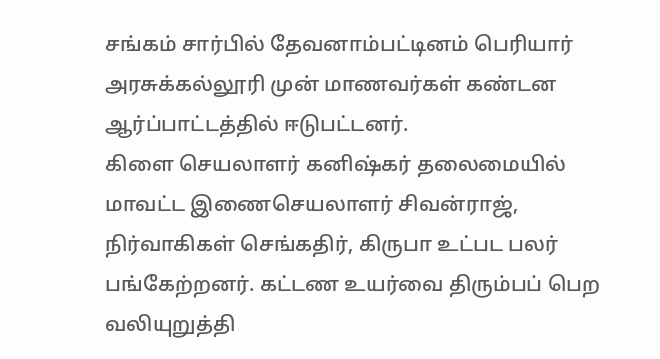சங்கம் சார்பில் தேவனாம்பட்டினம் பெரியார் அரசுக்கல்லூரி முன் மாணவர்கள் கண்டன ஆர்ப்பாட்டத்தில் ஈடுபட்டனர்.
கிளை செயலாளர் கனிஷ்கர் தலைமையில் மாவட்ட இணைசெயலாளர் சிவன்ராஜ், நிர்வாகிகள் செங்கதிர், கிருபா உட்பட பலர் பங்கேற்றனர். கட்டண உயர்வை திரும்பப் பெற வலியுறுத்தி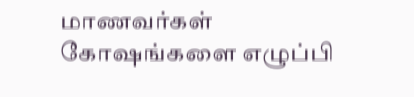மாணவர்கள் கோஷங்களை எழுப்பி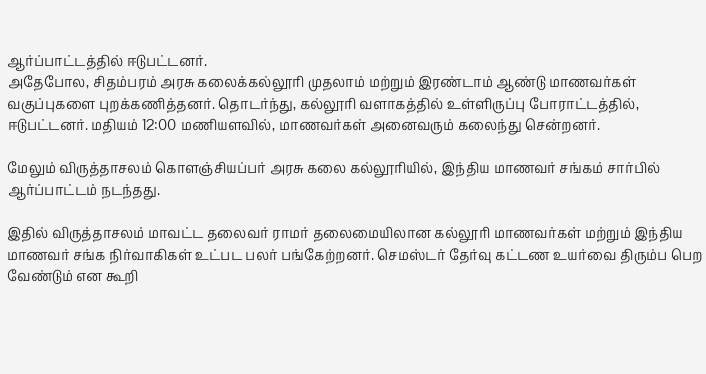ஆர்ப்பாட்டத்தில் ஈடுபட்டனர்.
அதேபோல, சிதம்பரம் அரசு கலைக்கல்லூரி முதலாம் மற்றும் இரண்டாம் ஆண்டு மாணவர்கள் வகுப்புகளை புறக்கணித்தனர். தொடர்ந்து, கல்லூரி வளாகத்தில் உள்ளிருப்பு போராட்டத்தில், ஈடுபட்டனர். மதியம் 12:00 மணியளவில், மாணவர்கள் அனைவரும் கலைந்து சென்றனர்.

மேலும் விருத்தாசலம் கொளஞ்சியப்பர் அரசு கலை கல்லூரியில், இந்திய மாணவர் சங்கம் சார்பில் ஆர்ப்பாட்டம் நடந்தது.

இதில் விருத்தாசலம் மாவட்ட தலைவர் ராமர் தலைமையிலான கல்லூரி மாணவர்கள் மற்றும் இந்திய மாணவர் சங்க நிர்வாகிகள் உட்பட பலர் பங்கேற்றனர். செமஸ்டர் தேர்வு கட்டண உயர்வை திரும்ப பெற வேண்டும் என கூறி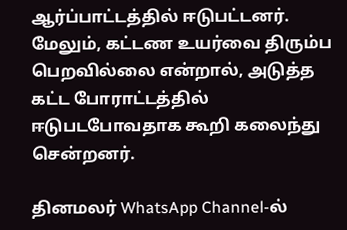ஆர்ப்பாட்டத்தில் ஈடுபட்டனர். மேலும், கட்டண உயர்வை திரும்ப பெறவில்லை என்றால், அடுத்த கட்ட போராட்டத்தில் ஈடுபடபோவதாக கூறி கலைந்து சென்றனர்.

தினமலர் WhatsApp Channel-ல்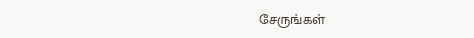சேருங்கள்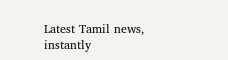Latest Tamil news, instantly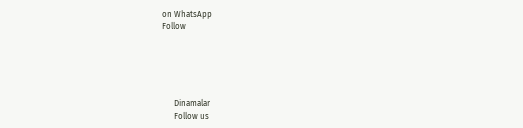on WhatsApp
Follow





      Dinamalar
      Follow us